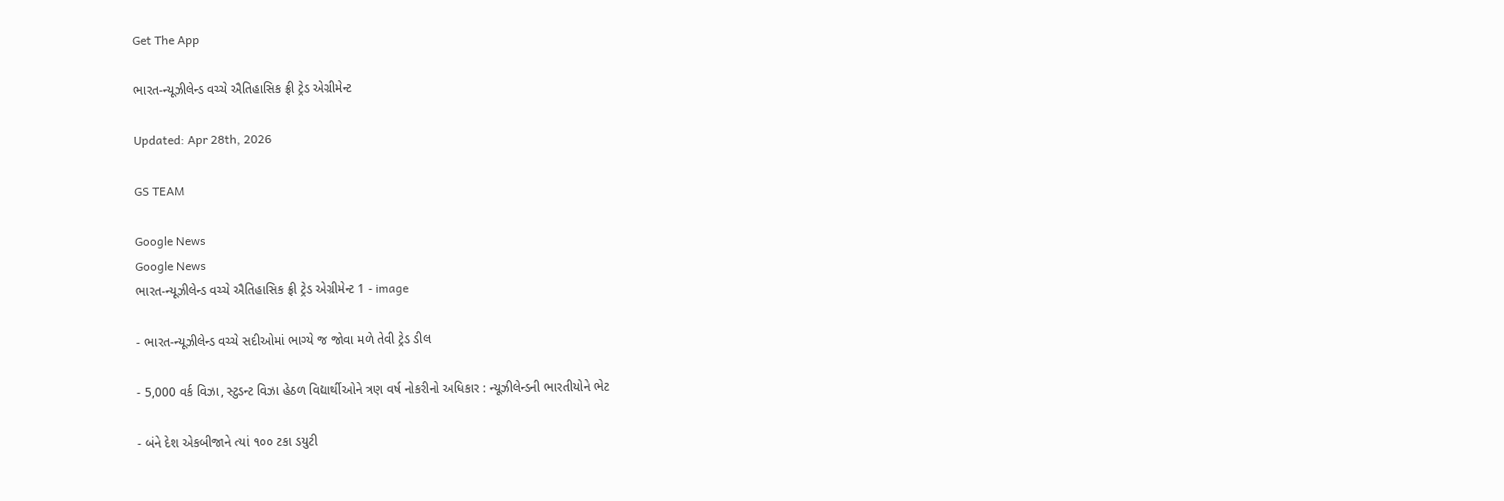Get The App

ભારત-ન્યૂઝીલેન્ડ વચ્ચે ઐતિહાસિક ફ્રી ટ્રેડ એગ્રીમેન્ટ

Updated: Apr 28th, 2026

GS TEAM

Google News
Google News
ભારત-ન્યૂઝીલેન્ડ વચ્ચે ઐતિહાસિક ફ્રી ટ્રેડ એગ્રીમેન્ટ 1 - image

- ભારત-ન્યૂઝીલેન્ડ વચ્ચે સદીઓમાં ભાગ્યે જ જોવા મળે તેવી ટ્રેડ ડીલ

- 5,000 વર્ક વિઝા, સ્ટુડન્ટ વિઝા હેઠળ વિદ્યાર્થીઓને ત્રણ વર્ષ નોકરીનો અધિકાર : ન્યૂઝીલેન્ડની ભારતીયોને ભેટ

- બંને દેશ એકબીજાને ત્યાં ૧૦૦ ટકા ડયુટી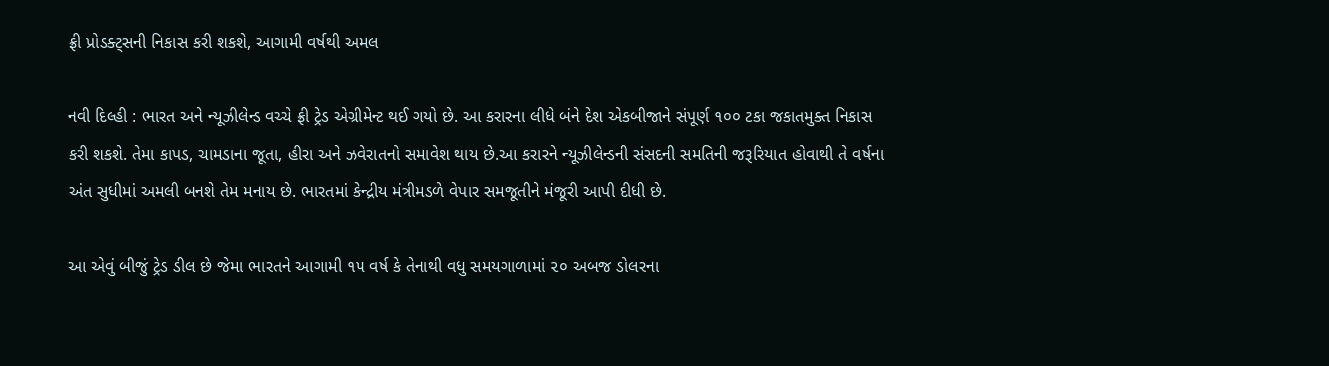ફ્રી પ્રોડક્ટ્સની નિકાસ કરી શકશે, આગામી વર્ષથી અમલ

નવી દિલ્હી : ભારત અને ન્યૂઝીલેન્ડ વચ્ચે ફ્રી ટ્રેડ એગ્રીમેન્ટ થઈ ગયો છે. આ કરારના લીધે બંને દેશ એકબીજાને સંપૂર્ણ ૧૦૦ ટકા જકાતમુક્ત નિકાસ કરી શકશે. તેમા કાપડ, ચામડાના જૂતા, હીરા અને ઝવેરાતનો સમાવેશ થાય છે.આ કરારને ન્યૂઝીલેન્ડની સંસદની સમતિની જરૂરિયાત હોવાથી તે વર્ષના અંત સુધીમાં અમલી બનશે તેમ મનાય છે. ભારતમાં કેન્દ્રીય મંત્રીમડળે વેપાર સમજૂતીને મંજૂરી આપી દીધી છે.

આ એવું બીજું ટ્રેડ ડીલ છે જેમા ભારતને આગામી ૧૫ વર્ષ કે તેનાથી વધુ સમયગાળામાં ૨૦ અબજ ડોલરના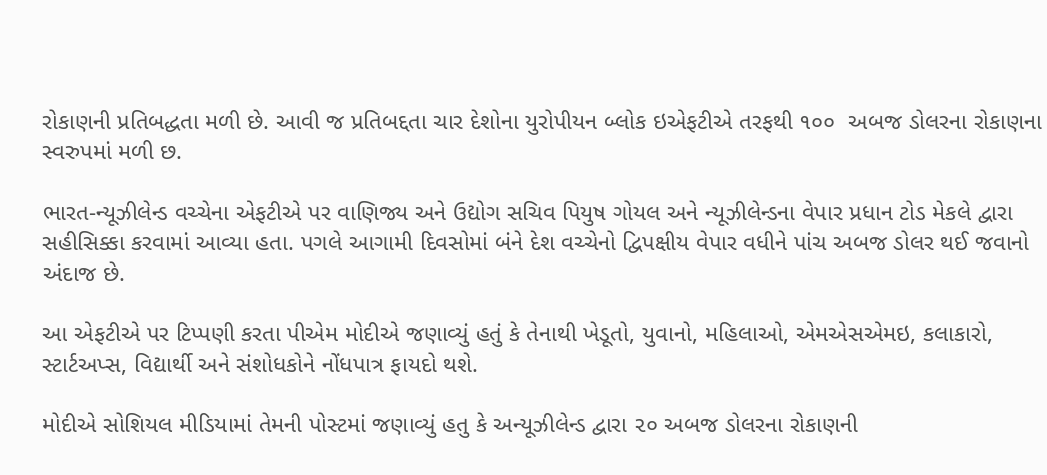રોકાણની પ્રતિબદ્ધતા મળી છે. આવી જ પ્રતિબદ્દતા ચાર દેશોના યુરોપીયન બ્લોક ઇએફટીએ તરફથી ૧૦૦  અબજ ડોલરના રોકાણના સ્વરુપમાં મળી છ.

ભારત-ન્યૂઝીલેન્ડ વચ્ચેના એફટીએ પર વાણિજ્ય અને ઉદ્યોગ સચિવ પિયુષ ગોયલ અને ન્યૂઝીલેન્ડના વેપાર પ્રધાન ટોડ મેકલે દ્વારા સહીસિક્કા કરવામાં આવ્યા હતા. પગલે આગામી દિવસોમાં બંને દેશ વચ્ચેનો દ્વિપક્ષીય વેપાર વધીને પાંચ અબજ ડોલર થઈ જવાનો અંદાજ છે.

આ એફટીએ પર ટિપ્પણી કરતા પીએમ મોદીએ જણાવ્યું હતું કે તેનાથી ખેડૂતો, યુવાનો, મહિલાઓ, એમએસએમઇ, કલાકારો, સ્ટાર્ટઅપ્સ, વિદ્યાર્થી અને સંશોધકોને નોંધપાત્ર ફાયદો થશે.

મોદીએ સોશિયલ મીડિયામાં તેમની પોસ્ટમાં જણાવ્યું હતુ કે અન્યૂઝીલેન્ડ દ્વારા ૨૦ અબજ ડોલરના રોકાણની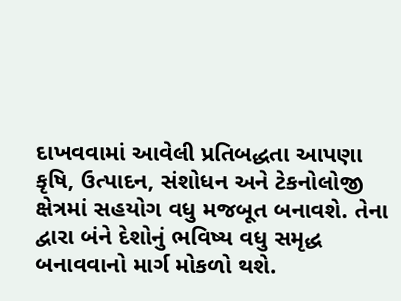દાખવવામાં આવેલી પ્રતિબદ્ધતા આપણા કૃષિ, ઉત્પાદન, સંશોધન અને ટેકનોલોજી ક્ષેત્રમાં સહયોગ વધુ મજબૂત બનાવશે. તેના દ્વારા બંને દેશોનું ભવિષ્ય વધુ સમૃદ્ધ બનાવવાનો માર્ગ મોકળો થશે.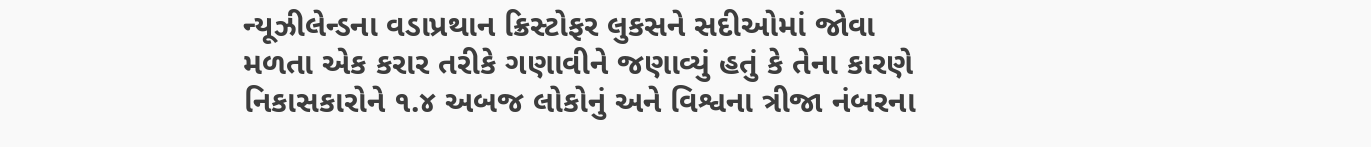ન્યૂઝીલેન્ડના વડાપ્રથાન ક્રિસ્ટોફર લુકસને સદીઓમાં જોવા મળતા એક કરાર તરીકે ગણાવીને જણાવ્યું હતું કે તેના કારણે નિકાસકારોને ૧.૪ અબજ લોકોનું અને વિશ્વના ત્રીજા નંબરના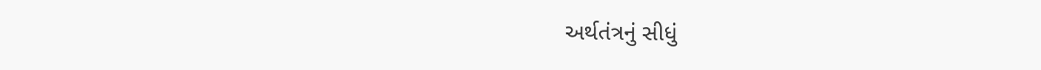અર્થતંત્રનું સીધું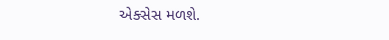એક્સેસ મળશે.